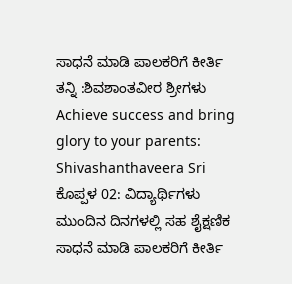ಸಾಧನೆ ಮಾಡಿ ಪಾಲಕರಿಗೆ ಕೀರ್ತಿ ತನ್ನಿ :ಶಿವಶಾಂತವೀರ ಶ್ರೀಗಳು
Achieve success and bring glory to your parents: Shivashanthaveera Sri
ಕೊಪ್ಪಳ 02: ವಿದ್ಯಾರ್ಥಿಗಳು ಮುಂದಿನ ದಿನಗಳಲ್ಲಿ ಸಹ ಶೈಕ್ಷಣಿಕ ಸಾಧನೆ ಮಾಡಿ ಪಾಲಕರಿಗೆ ಕೀರ್ತಿ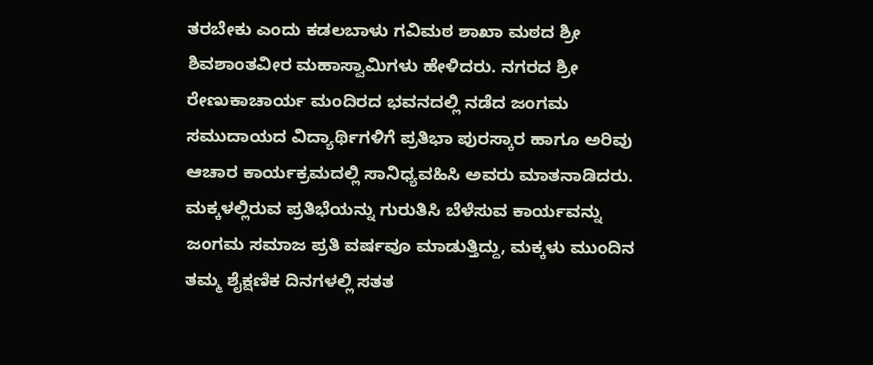ತರಬೇಕು ಎಂದು ಕಡಲಬಾಳು ಗವಿಮಠ ಶಾಖಾ ಮಠದ ಶ್ರೀ ಶಿವಶಾಂತವೀರ ಮಹಾಸ್ವಾಮಿಗಳು ಹೇಳಿದರು. ನಗರದ ಶ್ರೀ ರೇಣುಕಾಚಾರ್ಯ ಮಂದಿರದ ಭವನದಲ್ಲಿ ನಡೆದ ಜಂಗಮ ಸಮುದಾಯದ ವಿದ್ಯಾರ್ಥಿಗಳಿಗೆ ಪ್ರತಿಭಾ ಪುರಸ್ಕಾರ ಹಾಗೂ ಅರಿವು ಆಚಾರ ಕಾರ್ಯಕ್ರಮದಲ್ಲಿ ಸಾನಿಧ್ಯವಹಿಸಿ ಅವರು ಮಾತನಾಡಿದರು.
ಮಕ್ಕಳಲ್ಲಿರುವ ಪ್ರತಿಭೆಯನ್ನು ಗುರುತಿಸಿ ಬೆಳೆಸುವ ಕಾರ್ಯವನ್ನು ಜಂಗಮ ಸಮಾಜ ಪ್ರತಿ ವರ್ಷವೂ ಮಾಡುತ್ತಿದ್ದು, ಮಕ್ಕಳು ಮುಂದಿನ ತಮ್ಮ ಶೈಕ್ಷಣಿಕ ದಿನಗಳಲ್ಲಿ ಸತತ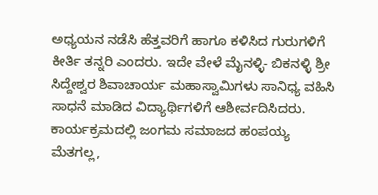ಅಧ್ಯಯನ ನಡೆಸಿ ಹೆತ್ತವರಿಗೆ ಹಾಗೂ ಕಳಿಸಿದ ಗುರುಗಳಿಗೆ ಕೀರ್ತಿ ತನ್ನರಿ ಎಂದರು. ಇದೇ ವೇಳೆ ಮೈನಳ್ಳಿ- ಬಿಕನಳ್ಳಿ ಶ್ರೀ ಸಿದ್ದೇಶ್ವರ ಶಿವಾಚಾರ್ಯ ಮಹಾಸ್ವಾಮಿಗಳು ಸಾನಿಧ್ಯ ವಹಿಸಿ ಸಾಧನೆ ಮಾಡಿದ ವಿದ್ಯಾರ್ಥಿಗಳಿಗೆ ಆಶೀರ್ವದಿಸಿದರು.
ಕಾರ್ಯಕ್ರಮದಲ್ಲಿ ಜಂಗಮ ಸಮಾಜದ ಹಂಪಯ್ಯ ಮೆತಗಲ್ಲ,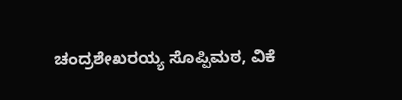ಚಂದ್ರಶೇಖರಯ್ಯ ಸೊಪ್ಪಿಮಠ, ವಿಕೆ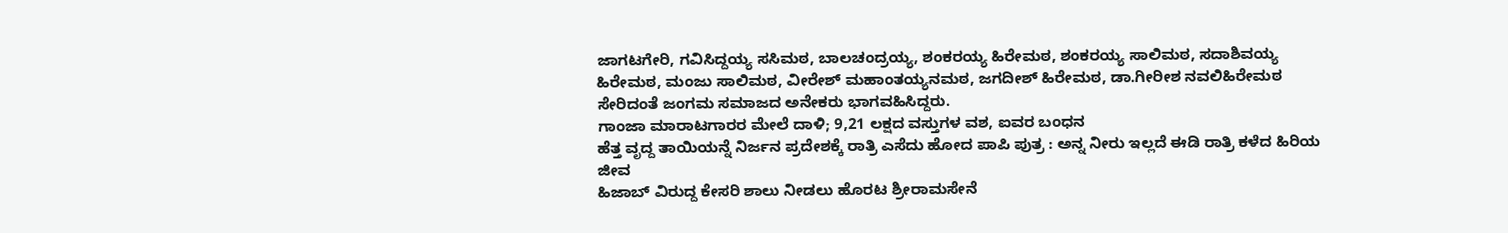ಜಾಗಟಗೇರಿ, ಗವಿಸಿದ್ದಯ್ಯ ಸಸಿಮಠ, ಬಾಲಚಂದ್ರಯ್ಯ, ಶಂಕರಯ್ಯ ಹಿರೇಮಠ, ಶಂಕರಯ್ಯ ಸಾಲಿಮಠ, ಸದಾಶಿವಯ್ಯ ಹಿರೇಮಠ, ಮಂಜು ಸಾಲಿಮಠ, ವೀರೇಶ್ ಮಹಾಂತಯ್ಯನಮಠ, ಜಗದೀಶ್ ಹಿರೇಮಠ, ಡಾ.ಗೀರೀಶ ನವಲಿಹಿರೇಮಠ ಸೇರಿದಂತೆ ಜಂಗಮ ಸಮಾಜದ ಅನೇಕರು ಭಾಗವಹಿಸಿದ್ದರು.
ಗಾಂಜಾ ಮಾರಾಟಗಾರರ ಮೇಲೆ ದಾಳಿ; 9,21 ಲಕ್ಷದ ವಸ್ತುಗಳ ವಶ, ಐವರ ಬಂಧನ
ಹೆತ್ತ ವೃದ್ದ ತಾಯಿಯನ್ನೆ ನಿರ್ಜನ ಪ್ರದೇಶಕ್ಕೆ ರಾತ್ರಿ ಎಸೆದು ಹೋದ ಪಾಪಿ ಪುತ್ರ : ಅನ್ನ ನೀರು ಇಲ್ಲದೆ ಈಡಿ ರಾತ್ರಿ ಕಳೆದ ಹಿರಿಯ ಜೀವ
ಹಿಜಾಬ್ ವಿರುದ್ದ ಕೇಸರಿ ಶಾಲು ನೀಡಲು ಹೊರಟ ಶ್ರೀರಾಮಸೇನೆ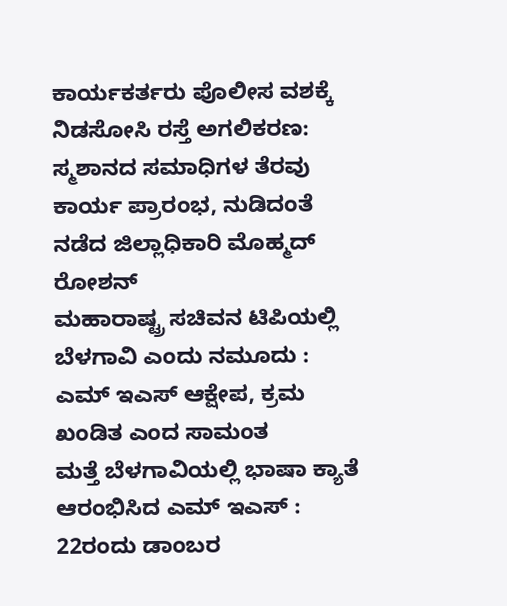ಕಾರ್ಯಕರ್ತರು ಪೊಲೀಸ ವಶಕ್ಕೆ
ನಿಡಸೋಸಿ ರಸ್ತೆ ಅಗಲಿಕರಣ: ಸ್ಮಶಾನದ ಸಮಾಧಿಗಳ ತೆರವು ಕಾರ್ಯ ಪ್ರಾರಂಭ, ನುಡಿದಂತೆ ನಡೆದ ಜಿಲ್ಲಾಧಿಕಾರಿ ಮೊಹ್ಮದ್ ರೋಶನ್
ಮಹಾರಾಷ್ಟ್ರ ಸಚಿವನ ಟಿಪಿಯಲ್ಲಿ ಬೆಳಗಾವಿ ಎಂದು ನಮೂದು : ಎಮ್ ಇಎಸ್ ಆಕ್ಷೇಪ, ಕ್ರಮ ಖಂಡಿತ ಎಂದ ಸಾಮಂತ
ಮತ್ತೆ ಬೆಳಗಾವಿಯಲ್ಲಿ ಭಾಷಾ ಕ್ಯಾತೆ ಆರಂಭಿಸಿದ ಎಮ್ ಇಎಸ್ : 22ರಂದು ಡಾಂಬರ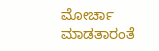ಮೋರ್ಚಾ ಮಾಡತಾರಂತೆ